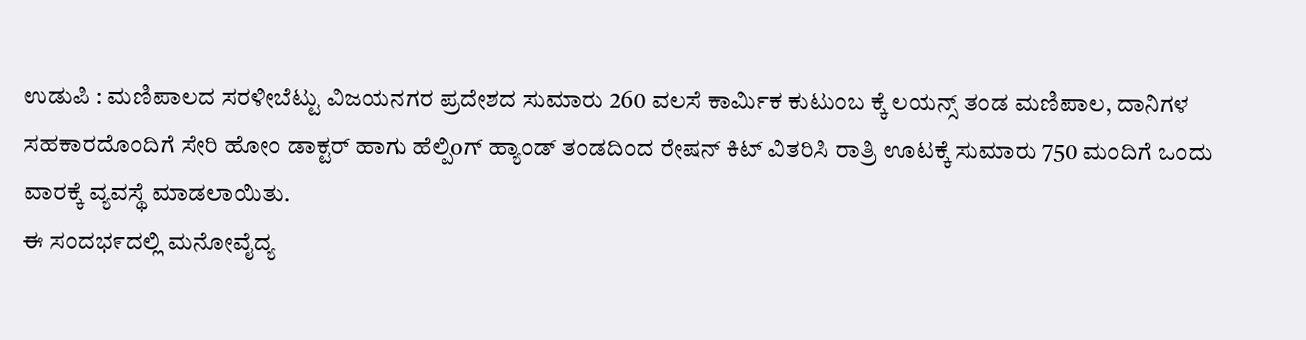ಉಡುಪಿ : ಮಣಿಪಾಲದ ಸರಳೀಬೆಟ್ಟು ವಿಜಯನಗರ ಪ್ರದೇಶದ ಸುಮಾರು 260 ವಲಸೆ ಕಾರ್ಮಿಕ ಕುಟುಂಬ ಕ್ಕೆ ಲಯನ್ಸ್ ತಂಡ ಮಣಿಪಾಲ, ದಾನಿಗಳ ಸಹಕಾರದೊಂದಿಗೆ ಸೇರಿ ಹೋಂ ಡಾಕ್ಟರ್ ಹಾಗು ಹೆಲ್ಪಿoಗ್ ಹ್ಯಾಂಡ್ ತಂಡದಿಂದ ರೇಷನ್ ಕಿಟ್ ವಿತರಿಸಿ ರಾತ್ರಿ ಊಟಕ್ಕೆ ಸುಮಾರು 750 ಮಂದಿಗೆ ಒಂದು ವಾರಕ್ಕೆ ವ್ಯವಸ್ಥೆ ಮಾಡಲಾಯಿತು.
ಈ ಸಂದಭ೯ದಲ್ಲಿ ಮನೋವೈದ್ಯ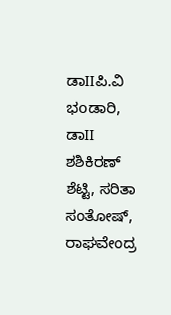ಡಾIIಪಿ.ವಿ ಭoಡಾರಿ, ಡಾII ಶಶಿಕಿರಣ್ ಶೆಟ್ಟಿ, ಸರಿತಾ ಸಂತೋಷ್, ರಾಘವೇಂದ್ರ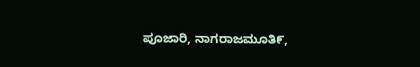ಪೂಜಾರಿ, ನಾಗರಾಜಮೂತಿ೯,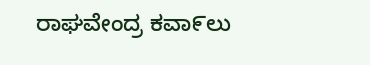ರಾಘವೇಂದ್ರ ಕವಾ೯ಲು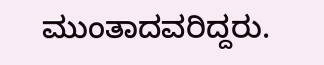ಮುಂತಾದವರಿದ್ದರು.